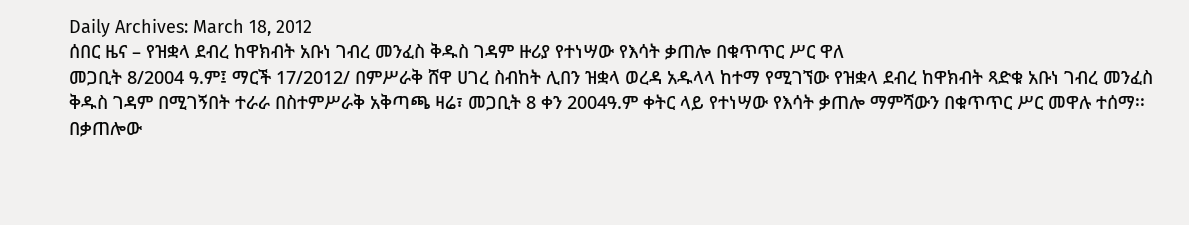Daily Archives: March 18, 2012
ሰበር ዜና – የዝቋላ ደብረ ከዋክብት አቡነ ገብረ መንፈስ ቅዱስ ገዳም ዙሪያ የተነሣው የእሳት ቃጠሎ በቁጥጥር ሥር ዋለ
መጋቢት 8/2004 ዓ.ም፤ ማርች 17/2012/ በምሥራቅ ሸዋ ሀገረ ስብከት ሊበን ዝቋላ ወረዳ አዱላላ ከተማ የሚገኘው የዝቋላ ደብረ ከዋክብት ጻድቁ አቡነ ገብረ መንፈስ ቅዱስ ገዳም በሚገኝበት ተራራ በስተምሥራቅ አቅጣጫ ዛሬ፣ መጋቢት 8 ቀን 2004ዓ.ም ቀትር ላይ የተነሣው የእሳት ቃጠሎ ማምሻውን በቁጥጥር ሥር መዋሉ ተሰማ፡፡ በቃጠሎው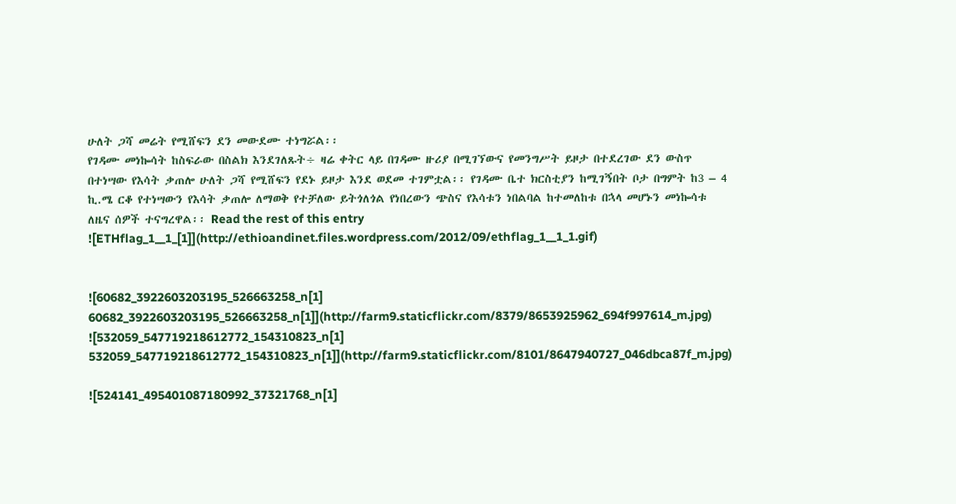ሁለት ጋሻ መሬት የሚሸፍን ደን መውደሙ ተነግሯል፡፡
የገዳሙ መነኰሳት ከስፍራው በስልክ እንደገለጹት÷ ዛሬ ቀትር ላይ በገዳሙ ዙሪያ በሚገኘውና የመንግሥት ይዞታ በተደረገው ደን ውስጥ በተነሣው የእሳት ቃጠሎ ሁለት ጋሻ የሚሸፍን የደኑ ይዞታ እንደ ወደመ ተገምቷል፡፡ የገዳሙ ቤተ ክርስቲያን ከሚገኝበት ቦታ በግምት ከ3 – 4 ኪ.ሜ ርቆ የተነሣውን የእሳት ቃጠሎ ለማወቅ የተቻለው ይትጎለጎል የነበረውን ጭስና የእሳቱን ነበልባል ከተመለከቱ በኋላ መሆኑን መነኰሳቱ ለዜና ሰዎች ተናግረዋል፡፡ Read the rest of this entry
![ETHflag_1__1_[1]](http://ethioandinet.files.wordpress.com/2012/09/ethflag_1__1_1.gif)


![60682_3922603203195_526663258_n[1] 60682_3922603203195_526663258_n[1]](http://farm9.staticflickr.com/8379/8653925962_694f997614_m.jpg)
![532059_547719218612772_154310823_n[1] 532059_547719218612772_154310823_n[1]](http://farm9.staticflickr.com/8101/8647940727_046dbca87f_m.jpg)

![524141_495401087180992_37321768_n[1]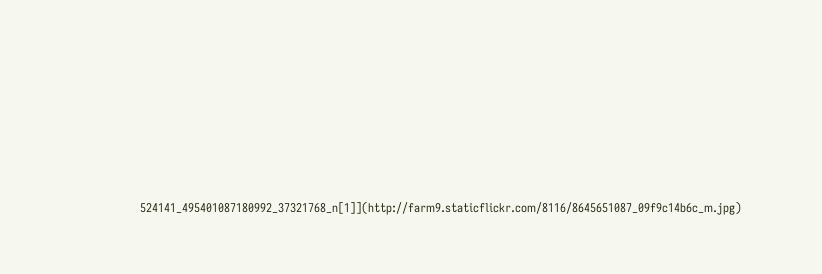524141_495401087180992_37321768_n[1]](http://farm9.staticflickr.com/8116/8645651087_09f9c14b6c_m.jpg)